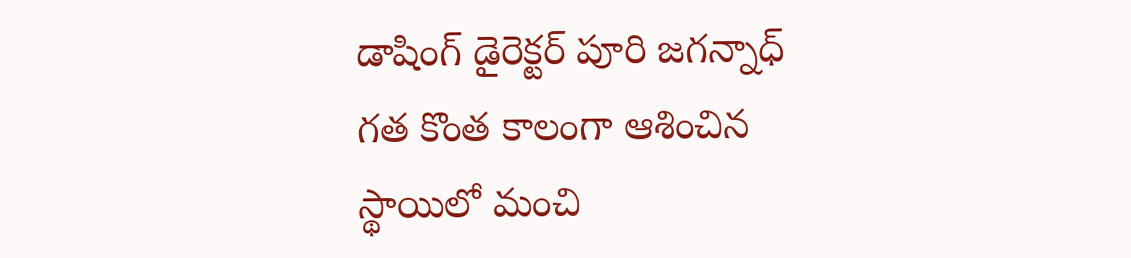డాషింగ్ డైరెక్టర్ పూరి జగన్నాధ్ గత కొంత కాలంగా ఆశించిన స్థాయిలో మంచి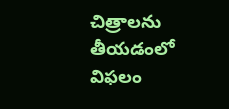చిత్రాలను తీయడంలో విఫలం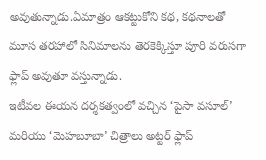అవుతున్నాడు.ఏమాత్రం ఆకట్టుకోని కథ, కథనాలతో మూస తరహాలో సినిమాలను తెరకెక్కిస్తూ పూరి వరుసగా ఫ్లాప్ అవుతూ వస్తున్నాడు.
ఇటీవల ఈయన దర్శకత్వంలో వచ్చిన ‘పైసా వసూల్’ మరియు ‘మెహబూబా’ చిత్రాలు అట్టర్ ఫ్లాప్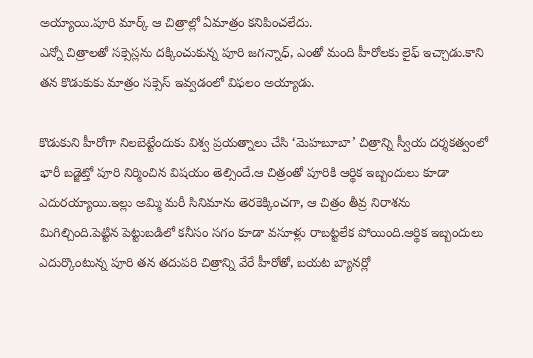అయ్యాయి.పూరి మార్క్ ఆ చిత్రాల్లో ఏమాత్రం కనిపించలేదు.
ఎన్నో చిత్రాలతో సక్సెస్లను దక్కించుకున్న పూరి జగన్నాధ్, ఎంతో మంది హీరోలకు లైఫ్ ఇచ్చాడు.కాని తన కొడుకుకు మాత్రం సక్సెస్ ఇవ్వడంలో విఫలం అయ్యాడు.

కొడుకుని హీరోగా నిలబెట్టేందుకు విశ్వ ప్రయత్నాలు చేసి ‘మెహబూబా’ చిత్రాన్ని స్వీయ దర్శకత్వంలో భారీ బడ్జెట్తో పూరి నిర్మించిన విషయం తెల్సిందే.ఆ చిత్రంతో పూరికి ఆర్థిక ఇబ్బందులు కూడా ఎదురయ్యాయి.ఇల్లు అమ్మి మరీ సినిమాను తెరకెక్కించగా, ఆ చిత్రం తీవ్ర నిరాశను మిగిల్చింది.పెట్టిన పెట్టుబడిలో కనీసం సగం కూడా వసూళ్లు రాబట్టలేక పోయింది.ఆర్థిక ఇబ్బందులు ఎదుర్కొంటున్న పూరి తన తదుపరి చిత్రాన్ని వేరే హీరోతో, బయట బ్యానర్లో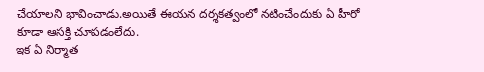చేయాలని భావించాడు.అయితే ఈయన దర్శకత్వంలో నటించేందుకు ఏ హీరో కూడా ఆసక్తి చూపడంలేదు.
ఇక ఏ నిర్మాత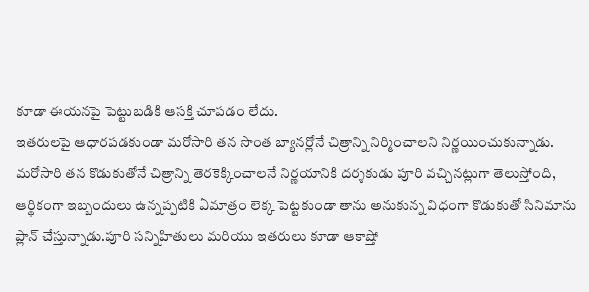కూడా ఈయనపై పెట్టుబడికి ఆసక్తి చూపడం లేదు.
ఇతరులపై ఆధారపడకుండా మరోసారి తన సొంత బ్యానర్లోనే చిత్రాన్ని నిర్మించాలని నిర్ణయించుకున్నాడు.
మరోసారి తన కొడుకుతోనే చిత్రాన్ని తెరకెక్కించాలనే నిర్ణయానికి దర్శకుడు పూరి వచ్చినట్లుగా తెలుస్తోంది, ఆర్థికంగా ఇబ్బందులు ఉన్నప్పటికి ఏమాత్రం లెక్క పెట్టకుండా తాను అనుకున్న విధంగా కొడుకుతో సినిమాను ప్లాన్ చేస్తున్నాడు.పూరి సన్నిహితులు మరియు ఇతరులు కూడా ఆకాష్తో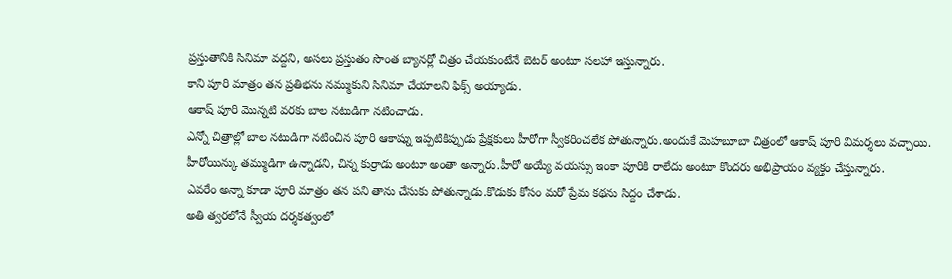ప్రస్తుతానికి సినిమా వద్దని, అసలు ప్రస్తుతం సొంత బ్యానర్లో చిత్రం చేయకుంటేనే బెటర్ అంటూ సలహా ఇస్తున్నారు.
కాని పూరి మాత్రం తన ప్రతిభను నమ్ముకుని సినిమా చేయాలని ఫిక్స్ అయ్యాడు.
ఆకాష్ పూరి మొన్నటి వరకు బాల నటుడిగా నటించాడు.
ఎన్నో చిత్రాల్లో బాల నటుడిగా నటించిన పూరి ఆకాష్ను ఇప్పటికిప్పుడు ప్రేక్షకులు హీరోగా స్వీకరించలేక పోతున్నారు.అందుకే మెహబూబా చిత్రంలో ఆకాష్ పూరి విమర్శలు వచ్చాయి.
హీరోయిన్కు తమ్ముడిగా ఉన్నాడని, చిన్న కుర్రాడు అంటూ అంతా అన్నారు.హీరో అయ్యే వయస్సు ఇంకా పూరికి రాలేదు అంటూ కొందరు అభిప్రాయం వ్యక్తం చేస్తున్నారు.
ఎవరేం అన్నా కూడా పూరి మాత్రం తన పని తాను చేసుకు పోతున్నాడు.కొడుకు కోసం మరో ప్రేమ కథను సిద్దం చేశాడు.
అతి త్వరలోనే స్వీయ దర్శకత్వంలో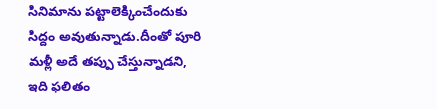సినిమాను పట్టాలెక్కించేందుకు సిద్దం అవుతున్నాడు.దీంతో పూరి మళ్లీ అదే తప్పు చేస్తున్నాడని, ఇది ఫలితం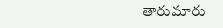తారుమారు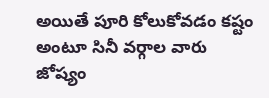అయితే పూరి కోలుకోవడం కష్టం అంటూ సినీ వర్గాల వారు జోష్యం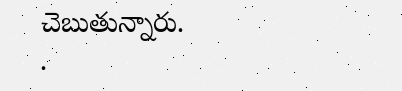చెబుతున్నారు.
.